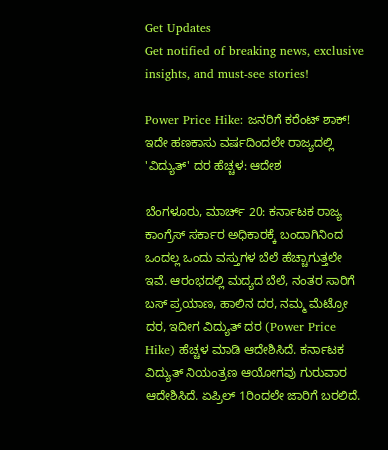Get Updates
Get notified of breaking news, exclusive insights, and must-see stories!

Power Price Hike: ಜನರಿಗೆ ಕರೆಂಟ್ ಶಾಕ್! ಇದೇ ಹಣಕಾಸು ವರ್ಷದಿಂದಲೇ ರಾಜ್ಯದಲ್ಲಿ 'ವಿದ್ಯುತ್' ದರ ಹೆಚ್ಚಳ: ಆದೇಶ

ಬೆಂಗಳೂರು, ಮಾರ್ಚ್ 20: ಕರ್ನಾಟಕ ರಾಜ್ಯ ಕಾಂಗ್ರೆಸ್ ಸರ್ಕಾರ ಅಧಿಕಾರಕ್ಕೆ ಬಂದಾಗಿನಿಂದ ಒಂದಲ್ಲ ಒಂದು ವಸ್ತುಗಳ ಬೆಲೆ ಹೆಚ್ಚಾಗುತ್ತಲೇ ಇವೆ. ಆರಂಭದಲ್ಲಿ ಮದ್ಯದ ಬೆಲೆ, ನಂತರ ಸಾರಿಗೆ ಬಸ್ ಪ್ರಯಾಣ, ಹಾಲಿನ ದರ, ನಮ್ಮ ಮೆಟ್ರೋ ದರ, ಇದೀಗ ವಿದ್ಯುತ್ ದರ (Power Price Hike) ಹೆಚ್ಚಳ ಮಾಡಿ ಆದೇಶಿಸಿದೆ. ಕರ್ನಾಟಕ ವಿದ್ಯುತ್ ನಿಯಂತ್ರಣ ಆಯೋಗವು ಗುರುವಾರ ಆದೇಶಿಸಿದೆ. ಏಪ್ರಿಲ್ 1ರಿಂದಲೇ ಜಾರಿಗೆ ಬರಲಿದೆ.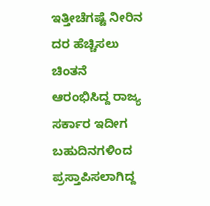ಇತ್ತೀಚೆಗಷ್ಟೆ ನೀರಿನ ದರ ಹೆಚ್ಚಿಸಲು ಚಿಂತನೆ ಆರಂಭಿಸಿದ್ದ ರಾಜ್ಯ ಸರ್ಕಾರ ಇದೀಗ ಬಹುದಿನಗಳಿಂದ ಪ್ರಸ್ತಾಪಿಸಲಾಗಿದ್ದ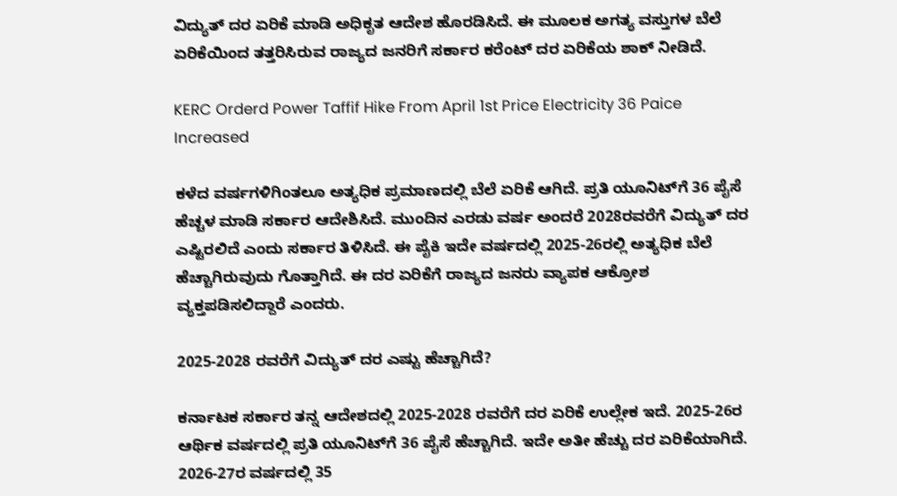ವಿದ್ಯುತ್ ದರ ಏರಿಕೆ ಮಾಡಿ ಅಧಿಕೃತ ಆದೇಶ ಹೊರಡಿಸಿದೆ. ಈ ಮೂಲಕ ಅಗತ್ಯ ವಸ್ತುಗಳ ಬೆಲೆ ಏರಿಕೆಯಿಂದ ತತ್ತರಿಸಿರುವ ರಾಜ್ಯದ ಜನರಿಗೆ ಸರ್ಕಾರ ಕರೆಂಟ್ ದರ ಏರಿಕೆಯ ಶಾಕ್ ನೀಡಿದೆ.

KERC Orderd Power Taffif Hike From April 1st Price Electricity 36 Paice Increased

ಕಳೆದ ವರ್ಷಗಳಿಗಿಂತಲೂ ಅತ್ಯಧಿಕ ಪ್ರಮಾಣದಲ್ಲಿ ಬೆಲೆ ಏರಿಕೆ ಆಗಿದೆ. ಪ್ರತಿ ಯೂನಿಟ್‌ಗೆ 36 ಪೈಸೆ ಹೆಚ್ಚಳ ಮಾಡಿ ಸರ್ಕಾರ ಆದೇಶಿಸಿದೆ. ಮುಂದಿನ ಎರಡು ವರ್ಷ ಅಂದರೆ 2028ರವರೆಗೆ ವಿದ್ಯುತ್ ದರ ಎಷ್ಟಿರಲಿದೆ ಎಂದು ಸರ್ಕಾರ ತಿಳಿಸಿದೆ. ಈ ಪೈಕಿ ಇದೇ ವರ್ಷದಲ್ಲಿ 2025-26ರಲ್ಲಿ ಅತ್ಯಧಿಕ ಬೆಲೆ ಹೆಚ್ಚಾಗಿರುವುದು ಗೊತ್ತಾಗಿದೆ. ಈ ದರ ಏರಿಕೆಗೆ ರಾಜ್ಯದ ಜನರು ವ್ಯಾಪಕ ಆಕ್ರೋಶ ವ್ಯಕ್ತಪಡಿಸಲಿದ್ದಾರೆ ಎಂದರು.

2025-2028 ರವರೆಗೆ ವಿದ್ಯುತ್ ದರ ಎಷ್ಟು ಹೆಚ್ಚಾಗಿದೆ?

ಕರ್ನಾಟಕ ಸರ್ಕಾರ ತನ್ನ ಆದೇಶದಲ್ಲಿ 2025-2028 ರವರೆಗೆ ದರ ಏರಿಕೆ ಉಲ್ಲೇಕ ಇದೆ. 2025-26ರ ಆರ್ಥಿಕ ವರ್ಷದಲ್ಲಿ ಪ್ರತಿ ಯೂನಿಟ್‌ಗೆ 36 ಪೈಸೆ ಹೆಚ್ಚಾಗಿದೆ. ಇದೇ ಅತೀ ಹೆಚ್ಚು ದರ ಏರಿಕೆಯಾಗಿದೆ. 2026-27ರ ವರ್ಷದಲ್ಲಿ 35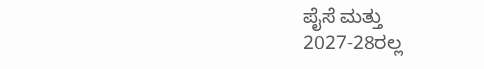ಪೈಸೆ ಮತ್ತು
2027-28ರಲ್ಲ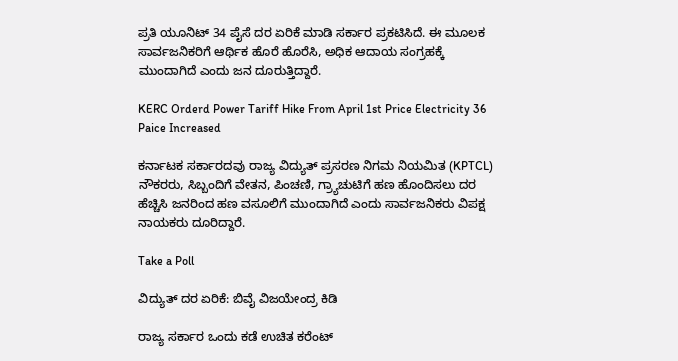ಪ್ರತಿ ಯೂನಿಟ್‌ 34 ಪೈಸೆ ದರ ಏರಿಕೆ ಮಾಡಿ ಸರ್ಕಾರ ಪ್ರಕಟಿಸಿದೆ. ಈ ಮೂಲಕ ಸಾರ್ವಜನಿಕರಿಗೆ ಆರ್ಥಿಕ ಹೊರೆ ಹೊರೆಸಿ, ಅಧಿಕ ಆದಾಯ ಸಂಗ್ರಹಕ್ಕೆ ಮುಂದಾಗಿದೆ ಎಂದು ಜನ ದೂರುತ್ತಿದ್ದಾರೆ.

KERC Orderd Power Tariff Hike From April 1st Price Electricity 36 Paice Increased

ಕರ್ನಾಟಕ ಸರ್ಕಾರದವು ರಾಜ್ಯ ವಿದ್ಯುತ್ ಪ್ರಸರಣ ನಿಗಮ ನಿಯಮಿತ (KPTCL) ನೌಕರರು, ಸಿಬ್ಬಂದಿಗೆ ವೇತನ, ಪಿಂಚಣಿ, ಗ್ರ್ಯಾಚುಟಿಗೆ ಹಣ ಹೊಂದಿಸಲು ದರ ಹೆಚ್ಚಿಸಿ ಜನರಿಂದ ಹಣ ವಸೂಲಿಗೆ ಮುಂದಾಗಿದೆ ಎಂದು ಸಾರ್ವಜನಿಕರು ವಿಪಕ್ಷ ನಾಯಕರು ದೂರಿದ್ದಾರೆ.

Take a Poll

ವಿದ್ಯುತ್ ದರ ಏರಿಕೆ: ಬಿವೈ ವಿಜಯೇಂದ್ರ ಕಿಡಿ

ರಾಜ್ಯ ಸರ್ಕಾರ ಒಂದು ಕಡೆ ಉಚಿತ ಕರೆಂಟ್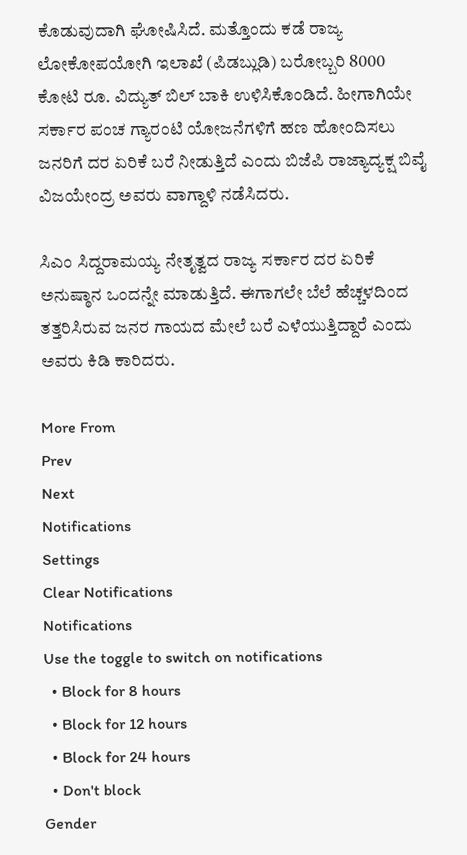ಕೊಡುವುದಾಗಿ ಘೋಷಿಸಿದೆ. ಮತ್ತೊಂದು ಕಡೆ ರಾಜ್ಯ ಲೋಕೋಪಯೋಗಿ ಇಲಾಖೆ (ಪಿಡಬ್ಲುಡಿ) ಬರೋಬ್ಬರಿ 8000 ಕೋಟಿ ರೂ. ವಿದ್ಯುತ್ ಬಿಲ್ ಬಾಕಿ ಉಳಿಸಿಕೊಂಡಿದೆ. ಹೀಗಾಗಿಯೇ ಸರ್ಕಾರ ಪಂಚ ಗ್ಯಾರಂಟಿ ಯೋಜನೆಗಳಿಗೆ ಹಣ ಹೋಂದಿಸಲು ಜನರಿಗೆ ದರ ಏರಿಕೆ ಬರೆ ನೀಡುತ್ತಿದೆ ಎಂದು ಬಿಜೆಪಿ ರಾಜ್ಯಾದ್ಯಕ್ಷ ಬಿವೈ ವಿಜಯೇಂದ್ರ ಅವರು ವಾಗ್ದಾಳಿ ನಡೆಸಿದರು.

ಸಿಎಂ ಸಿದ್ದರಾಮಯ್ಯ ನೇತೃತ್ವದ ರಾಜ್ಯ ಸರ್ಕಾರ ದರ ಏರಿಕೆ ಅನುಷ್ಠಾನ ಒಂದನ್ನೇ ಮಾಡುತ್ತಿದೆ. ಈಗಾಗಲೇ ಬೆಲೆ ಹೆಚ್ಚಳದಿಂದ ತತ್ತರಿಸಿರುವ ಜನರ ಗಾಯದ ಮೇಲೆ ಬರೆ ಎಳೆಯುತ್ತಿದ್ದಾರೆ ಎಂದು ಅವರು ಕಿಡಿ ಕಾರಿದರು.

More From
Prev
Next
Notifications
Settings
Clear Notifications
Notifications
Use the toggle to switch on notifications
  • Block for 8 hours
  • Block for 12 hours
  • Block for 24 hours
  • Don't block
Gender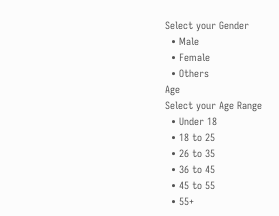Select your Gender
  • Male
  • Female
  • Others
Age
Select your Age Range
  • Under 18
  • 18 to 25
  • 26 to 35
  • 36 to 45
  • 45 to 55
  • 55+